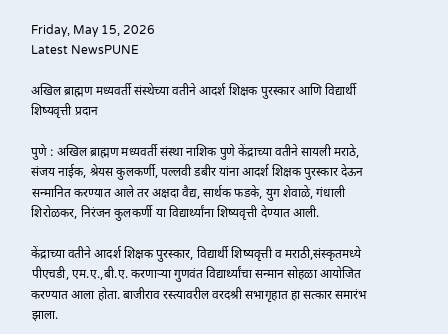Friday, May 15, 2026
Latest NewsPUNE

अखिल ब्राह्मण मध्यवर्ती संस्थेच्या वतीने आदर्श शिक्षक पुरस्कार आणि विद्यार्थी शिष्यवृत्ती प्रदान

पुणे : अखिल ब्राह्मण मध्यवर्ती संस्था नाशिक पुणे केंद्राच्या वतीने सायली मराठे, संजय नाईक, श्रेयस कुलकर्णी, पल्लवी डबीर यांना आदर्श शिक्षक पुरस्कार देऊन सन्मानित करण्यात आले तर अक्षदा वैद्य, सार्थक फडके, युग शेवाळे, गंधाली शिरोळकर, निरंजन कुलकर्णी या विद्यार्थ्यांना शिष्यवृत्ती देण्यात आली.

केंद्राच्या वतीने आदर्श शिक्षक पुरस्कार, विद्यार्थी शिष्यवृत्ती व मराठी,संस्कृतमध्ये पीएचडी, एम.ए.,बी.ए. करणाऱ्या गुणवंत विद्यार्थ्यांचा सन्मान सोहळा आयोजित करण्यात आला होता. बाजीराव रस्त्यावरील वरदश्री सभागृहात हा सत्कार समारंभ झाला.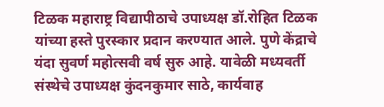टिळक महाराष्ट्र विद्यापीठाचे उपाध्यक्ष डॉ.रोहित टिळक यांच्या हस्ते पुरस्कार प्रदान करण्यात आले. पुणे केंद्राचे यंदा सुवर्ण महोत्सवी वर्ष सुरु आहे. यावेळी मध्यवर्ती संस्थेचे उपाध्यक्ष कुंदनकुमार साठे, कार्यवाह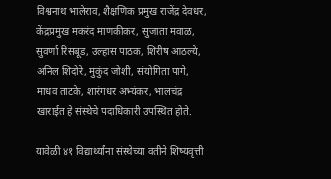विश्वनाथ भालेराव, शैक्षणिक प्रमुख राजेंद्र देवधर, केंद्रप्रमुख मकरंद माणकीकर, सुजाता मवाळ, सुवर्णा रिसबूड, उल्हास पाठक, शिरीष आठल्ये, अनिल शिदोरे, मुकुंद जोशी, संयोगिता पागे, माधव ताटके, शारंगधर अभ्यंकर, भालचंद्र खाराईत हे संस्थेचे पदाधिकारी उपस्थित होते.

यावेळी ४१ विद्यार्थ्यांना संस्थेच्या वतीने शिष्यवृत्ती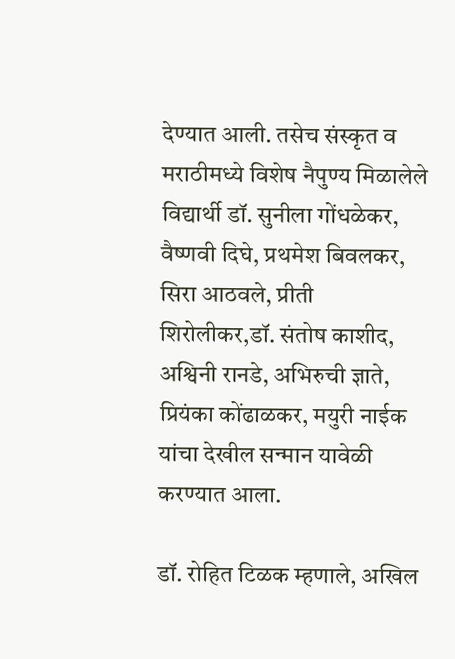देण्यात आली. तसेच संस्कृत व मराठीमध्ये विशेष नैपुण्य मिळालेले विद्यार्थी डॉ. सुनीला गोंधळेकर, वैष्णवी दिघे, प्रथमेश बिवलकर, सिरा आठवले, प्रीती शिरोलीकर,डॉ. संतोष काशीद, अश्विनी रानडे, अभिरुची ज्ञाते, प्रियंका कोंढाळकर, मयुरी नाईक यांचा देखील सन्मान यावेळी करण्यात आला.

डॉ. रोहित टिळक म्हणाले, अखिल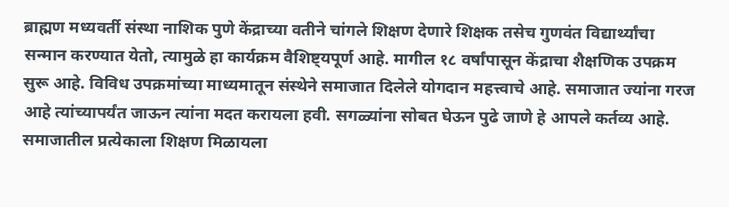ब्राह्मण मध्यवर्ती संस्था नाशिक पुणे केंद्राच्या वतीने चांगले शिक्षण देणारे शिक्षक तसेच गुणवंत विद्यार्थ्यांचा सन्मान करण्यात येतो, त्यामुळे हा कार्यक्रम वैशिष्ट्यपूर्ण आहे. मागील १८ वर्षांपासून केंद्राचा शैक्षणिक उपक्रम सुरू आहे. विविध उपक्रमांच्या माध्यमातून संस्थेने समाजात दिलेले योगदान महत्त्वाचे आहे. समाजात ज्यांना गरज आहे त्यांच्यापर्यंत जाऊन त्यांना मदत करायला हवी. सगळ्यांना सोबत घेऊन पुढे जाणे हे आपले कर्तव्य आहे. समाजातील प्रत्येकाला शिक्षण मिळायला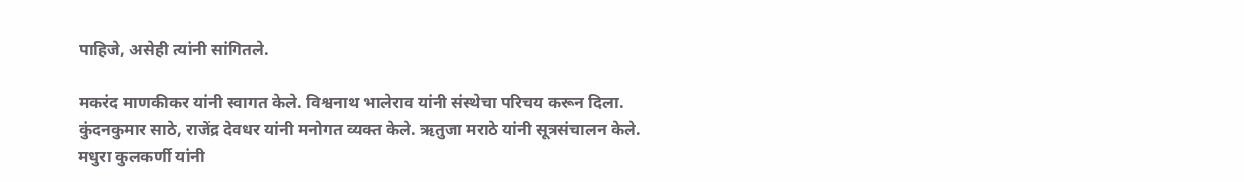पाहिजे, असेही त्यांनी सांगितले.

मकरंद माणकीकर यांनी स्वागत केले. विश्वनाथ भालेराव यांनी संस्थेचा परिचय करून दिला. कुंदनकुमार साठे, राजेंद्र देवधर यांनी मनोगत व्यक्त केले. ऋतुजा मराठे यांनी सूत्रसंचालन केले. मधुरा कुलकर्णी यांनी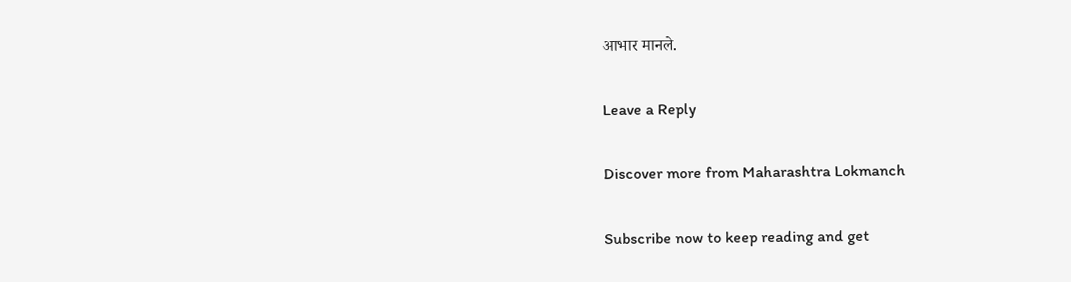आभार मानले.

Leave a Reply

Discover more from Maharashtra Lokmanch

Subscribe now to keep reading and get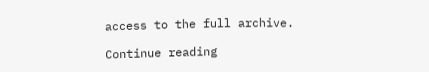access to the full archive.

Continue reading